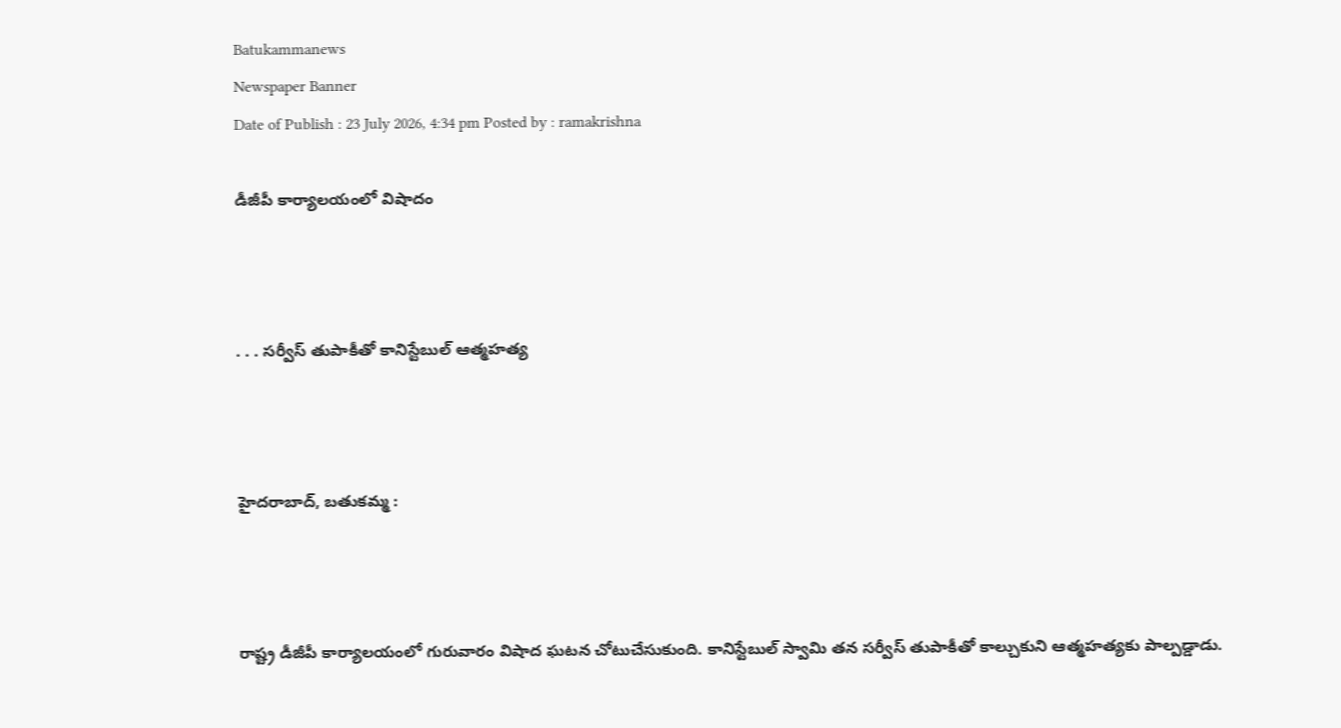Batukammanews
Newspaper Banner
Date of Publish : 23 July 2026, 4:34 pm Posted by : ramakrishna

డీజీపీ కార్యాలయంలో విషాదం



. . . సర్వీస్ తుపాకీతో కానిస్టేబుల్ ఆత్మహత్య



హైదరాబాద్, బతుకమ్మ :



రాష్ట్ర డీజీపీ కార్యాలయంలో గురువారం విషాద ఘటన చోటుచేసుకుంది. కానిస్టేబుల్ స్వామి తన సర్వీస్ తుపాకీతో కాల్చుకుని ఆత్మహత్యకు పాల్పడ్డాడు.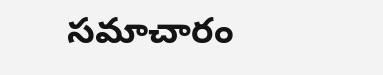సమాచారం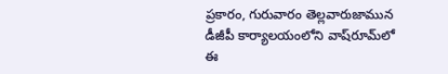ప్రకారం, గురువారం తెల్లవారుజామున డీజీపీ కార్యాలయంలోని వాష్‌రూమ్‌లో ఈ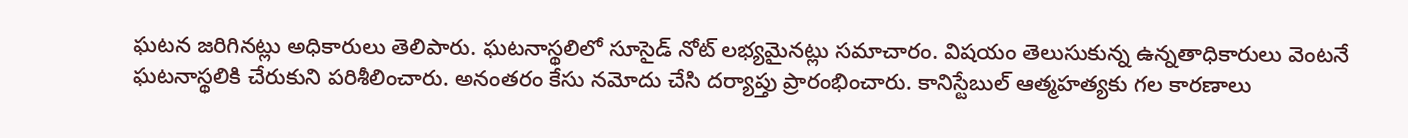ఘటన జరిగినట్లు అధికారులు తెలిపారు. ఘటనాస్థలిలో సూసైడ్ నోట్ లభ్యమైనట్లు సమాచారం. విషయం తెలుసుకున్న ఉన్నతాధికారులు వెంటనే ఘటనాస్థలికి చేరుకుని పరిశీలించారు. అనంతరం కేసు నమోదు చేసి దర్యాప్తు ప్రారంభించారు. కానిస్టేబుల్ ఆత్మహత్యకు గల కారణాలు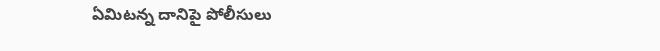ఏమిటన్న దానిపై పోలీసులు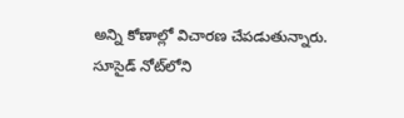అన్ని కోణాల్లో విచారణ చేపడుతున్నారు. సూసైడ్ నోట్‌లోని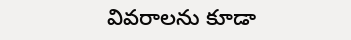వివరాలను కూడా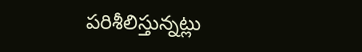పరిశీలిస్తున్నట్లు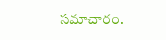సమాచారం.